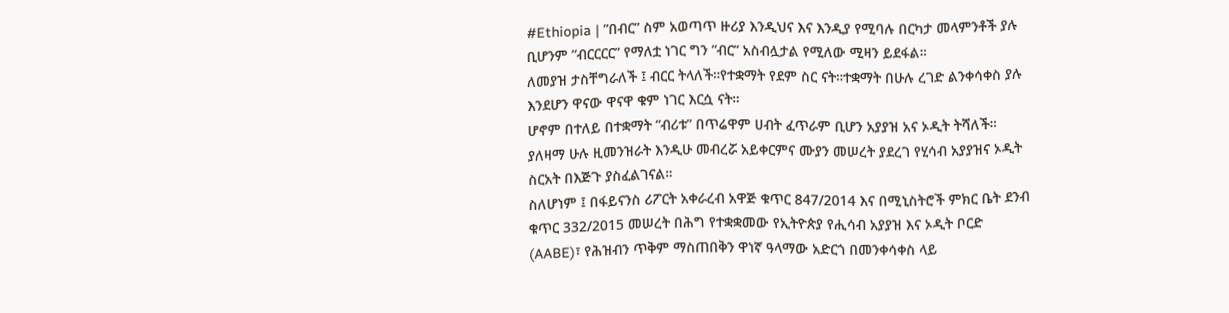#Ethiopia | ”በብር” ስም አወጣጥ ዙሪያ እንዲህና እና እንዲያ የሚባሉ በርካታ መላምንቶች ያሉ ቢሆንም ”ብርርርር” የማለቷ ነገር ግን ”ብር” አስብሏታል የሚለው ሚዛን ይደፋል።
ለመያዝ ታስቸግራለች ፤ ብርር ትላለች።የተቋማት የደም ስር ናት።ተቋማት በሁሉ ረገድ ልንቀሳቀስ ያሉ እንደሆን ዋናው ዋናዋ ቁም ነገር እርሷ ናት።
ሆኖም በተለይ በተቋማት ”ብሪቱ” በጥሬዋም ሀብት ፈጥራም ቢሆን አያያዝ አና ኦዲት ትሻለች።
ያለዛማ ሁሉ ዚመንዝራት እንዲሁ መብረሯ አይቀርምና ሙያን መሠረት ያደረገ የሂሳብ አያያዝና ኦዲት ስርአት በእጅጉ ያስፈልገናል።
ስለሆነም ፤ በፋይናንስ ሪፖርት አቀራረብ አዋጅ ቁጥር 847/2014 እና በሚኒስትሮች ምክር ቤት ደንብ ቁጥር 332/2015 መሠረት በሕግ የተቋቋመው የኢትዮጵያ የሒሳብ አያያዝ እና ኦዲት ቦርድ (AABE)፣ የሕዝብን ጥቅም ማስጠበቅን ዋነኛ ዓላማው አድርጎ በመንቀሳቀስ ላይ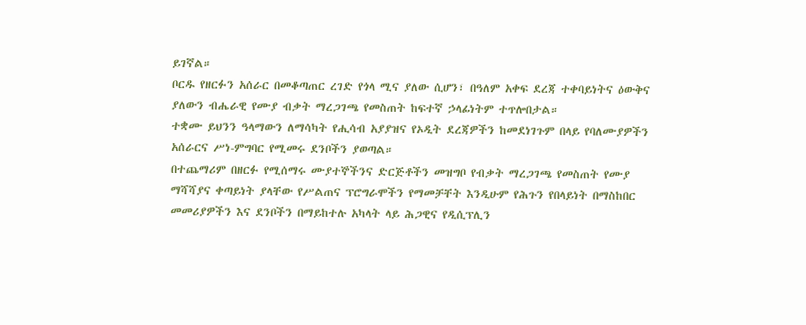ይገኛል።
ቦርዱ የዘርፉን አሰራር በመቆጣጠር ረገድ የጎላ ሚና ያለው ሲሆን፣ በዓለም አቀፍ ደረጃ ተቀባይነትና ዕውቅና ያለውን ብሔራዊ የሙያ ብቃት ማረጋገጫ የመስጠት ከፍተኛ ኃላፊነትም ተጥሎበታል።
ተቋሙ ይህንን ዓላማውን ለማሳካት የሒሳብ አያያዝና የኦዲት ደረጃዎችን ከመደነገጉም በላይ የባለሙያዎችን አሰራርና ሥነ-ምግባር የሚመሩ ደንቦችን ያወጣል።
በተጨማሪም በዘርፉ የሚሰማሩ ሙያተኞችንና ድርጅቶችን መዝግቦ የብቃት ማረጋገጫ የመስጠት የሙያ ማሻሻያና ቀጣይነት ያላቸው የሥልጠና ፕሮግራሞችን የማመቻቸት እንዲሁም የሕጉን የበላይነት በማስከበር መመሪያዎችን እና ደንቦችን በማይከተሉ አካላት ላይ ሕጋዊና የዲሲፕሊን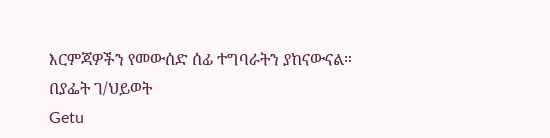እርምጃዎችን የመውሰድ ሰፊ ተግባራትን ያከናውናል።
በያፌት ገ/ህይወት
Getu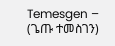Temesgen – (ጌጡ ተመስገን)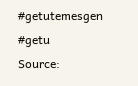#getutemesgen #getu
Source: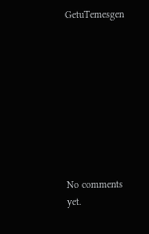GetuTemesgen









No comments yet.